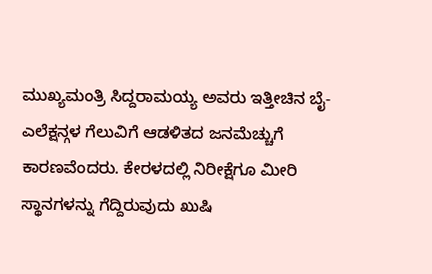ಮುಖ್ಯಮಂತ್ರಿ ಸಿದ್ದರಾಮಯ್ಯ ಅವರು ಇತ್ತೀಚಿನ ಬೈ-ಎಲೆಕ್ಷನ್ಗಳ ಗೆಲುವಿಗೆ ಆಡಳಿತದ ಜನಮೆಚ್ಚುಗೆ ಕಾರಣವೆಂದರು. ಕೇರಳದಲ್ಲಿ ನಿರೀಕ್ಷೆಗೂ ಮೀರಿ ಸ್ಥಾನಗಳನ್ನು ಗೆದ್ದಿರುವುದು ಖುಷಿ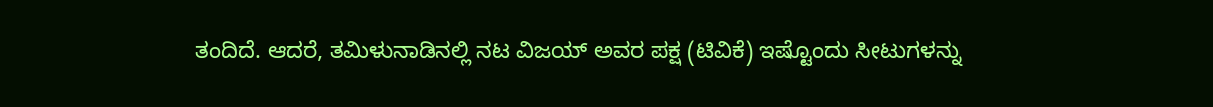ತಂದಿದೆ. ಆದರೆ, ತಮಿಳುನಾಡಿನಲ್ಲಿ ನಟ ವಿಜಯ್ ಅವರ ಪಕ್ಷ (ಟಿವಿಕೆ) ಇಷ್ಟೊಂದು ಸೀಟುಗಳನ್ನು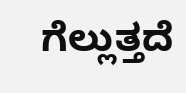ಗೆಲ್ಲುತ್ತದೆ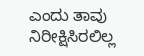ಎಂದು ತಾವು ನಿರೀಕ್ಷಿಸಿರಲಿಲ್ಲ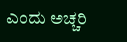ಎಂದು ಅಚ್ಚರಿ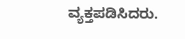ವ್ಯಕ್ತಪಡಿಸಿದರು.